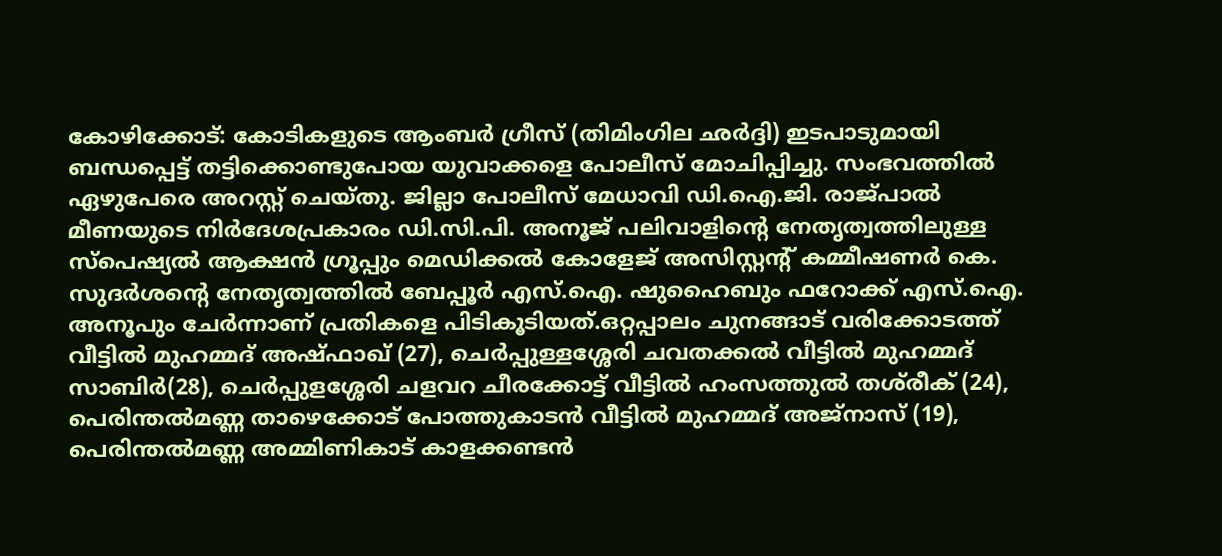കോഴിക്കോട്: കോടികളുടെ ആംബർ ഗ്രീസ് (തിമിംഗില ഛർദ്ദി) ഇടപാടുമായി ബന്ധപ്പെട്ട് തട്ടിക്കൊണ്ടുപോയ യുവാക്കളെ പോലീസ് മോചിപ്പിച്ചു. സംഭവത്തിൽ ഏഴുപേരെ അറസ്റ്റ് ചെയ്തു. ജില്ലാ പോലീസ് മേധാവി ഡി.ഐ.ജി. രാജ്‍പാൽ മീണയുടെ നിർദേശപ്രകാരം ഡി.സി.പി. അനൂജ് പലിവാളിന്റെ നേതൃത്വത്തിലുള്ള സ്പെഷ്യൽ ആക്ഷൻ ഗ്രൂപ്പും മെഡിക്കൽ കോളേജ് അസിസ്റ്റന്റ് കമ്മീഷണർ കെ. സുദർശന്റെ നേതൃത്വത്തിൽ ബേപ്പൂർ എസ്.ഐ. ഷുഹൈബും ഫറോക്ക് എസ്.ഐ. അനൂപും ചേർന്നാണ് പ്രതികളെ പിടികൂടിയത്.ഒറ്റപ്പാലം ചുനങ്ങാട് വരിക്കോടത്ത് വീട്ടിൽ മുഹമ്മദ് അഷ്ഫാഖ് (27), ചെർപ്പുള്ളശ്ശേരി ചവതക്കൽ വീട്ടിൽ മുഹമ്മദ് സാബിർ(28), ചെർപ്പുളശ്ശേരി ചളവറ ചീരക്കോട്ട് വീട്ടിൽ ഹംസത്തുൽ തശ്‌രീക് (24), പെരിന്തൽമണ്ണ താഴെക്കോട് പോത്തുകാടൻ വീട്ടിൽ മുഹമ്മദ് അജ്നാസ് (19), പെരിന്തൽമണ്ണ അമ്മിണികാട് കാളക്കണ്ടൻ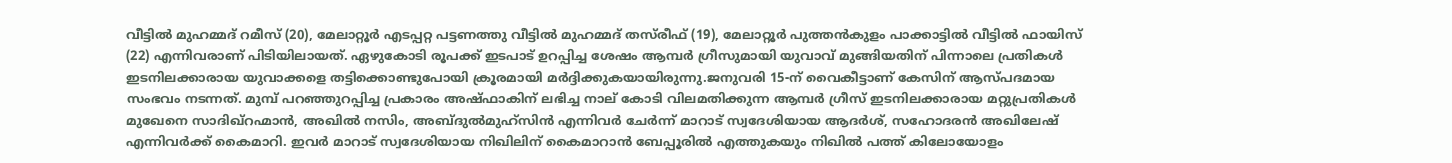വീട്ടിൽ മുഹമ്മദ് റമീസ് (20), മേലാറ്റൂർ എടപ്പറ്റ പട്ടണത്തു വീട്ടിൽ മുഹമ്മദ് തസ്‌രീഫ് (19), മേലാറ്റൂർ പുത്തൻകുളം പാക്കാട്ടിൽ വീട്ടിൽ ഫായിസ് (22) എന്നിവരാണ് പിടിയിലായത്. ഏഴുകോടി രൂപക്ക് ഇടപാട് ഉറപ്പിച്ച ശേഷം ആമ്പർ ഗ്രീസുമായി യുവാവ് മുങ്ങിയതിന് പിന്നാലെ പ്രതികൾ ഇടനിലക്കാരായ യുവാക്കളെ തട്ടിക്കൊണ്ടുപോയി ക്രൂരമായി മർദ്ദിക്കുകയായിരുന്നു.ജനുവരി 15-ന് വൈകീട്ടാണ് കേസിന് ആസ്പദമായ സംഭവം നടന്നത്. മുമ്പ് പറഞ്ഞുറപ്പിച്ച പ്രകാരം അഷ്ഫാകിന് ലഭിച്ച നാല് കോടി വിലമതിക്കുന്ന ആമ്പർ ഗ്രീസ് ഇടനിലക്കാരായ മറ്റുപ്രതികൾ മുഖേനെ സാദിഖ്റഹ്മാൻ, അഖിൽ നസിം, അബ്ദുൽമുഹ്സിൻ എന്നിവർ ചേർന്ന് മാറാട് സ്വദേശിയായ ആദർശ്, സഹോദരൻ അഖിലേഷ് എന്നിവർക്ക് കൈമാറി. ഇവർ മാറാട് സ്വദേശിയായ നിഖിലിന് കൈമാറാൻ ബേപ്പൂരിൽ എത്തുകയും നിഖിൽ പത്ത് കിലോയോളം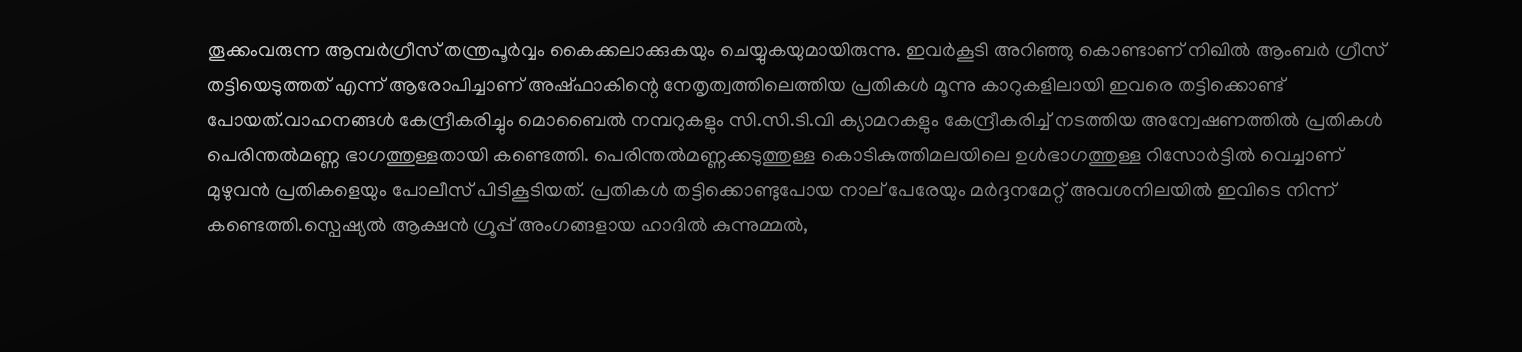തൂക്കംവരുന്ന ആമ്പർഗ്രീസ് തന്ത്രപൂർവ്വം കൈക്കലാക്കുകയും ചെയ്യുകയുമായിരുന്നു. ഇവർകൂടി അറിഞ്ഞു കൊണ്ടാണ് നിഖിൽ ആംബർ ഗ്രീസ് തട്ടിയെടുത്തത് എന്ന് ആരോപിച്ചാണ് അഷ്ഫാകിന്റെ നേതൃത്വത്തിലെത്തിയ പ്രതികൾ മൂന്നു കാറുകളിലായി ഇവരെ തട്ടിക്കൊണ്ട് പോയത്.വാഹനങ്ങൾ കേന്ദ്രീകരിച്ചും മൊബൈൽ നമ്പറുകളും സി.സി.ടി.വി ക്യാമറകളും കേന്ദ്രീകരിച്ച് നടത്തിയ അന്വേഷണത്തിൽ പ്രതികൾ പെരിന്തൽമണ്ണ ഭാഗത്തുള്ളതായി കണ്ടെത്തി. പെരിന്തൽമണ്ണക്കടുത്തുള്ള കൊടികുത്തിമലയിലെ ഉൾഭാഗത്തുള്ള റിസോർട്ടിൽ വെച്ചാണ് മുഴുവൻ പ്രതികളെയും പോലീസ് പിടികൂടിയത്. പ്രതികൾ തട്ടിക്കൊണ്ടുപോയ നാല് പേരേയും മർദ്ദനമേറ്റ് അവശനിലയിൽ ഇവിടെ നിന്ന് കണ്ടെത്തി.സ്പെഷ്യൽ ആക്ഷൻ ഗ്രൂപ്പ് അംഗങ്ങളായ ഹാദിൽ കുന്നുമ്മൽ,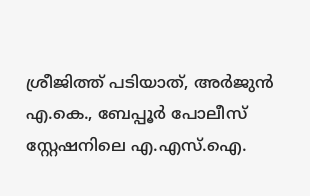ശ്രീജിത്ത് പടിയാത്, അർജുൻ എ.കെ., ബേപ്പൂർ പോലീസ് സ്റ്റേഷനിലെ എ.എസ്.ഐ.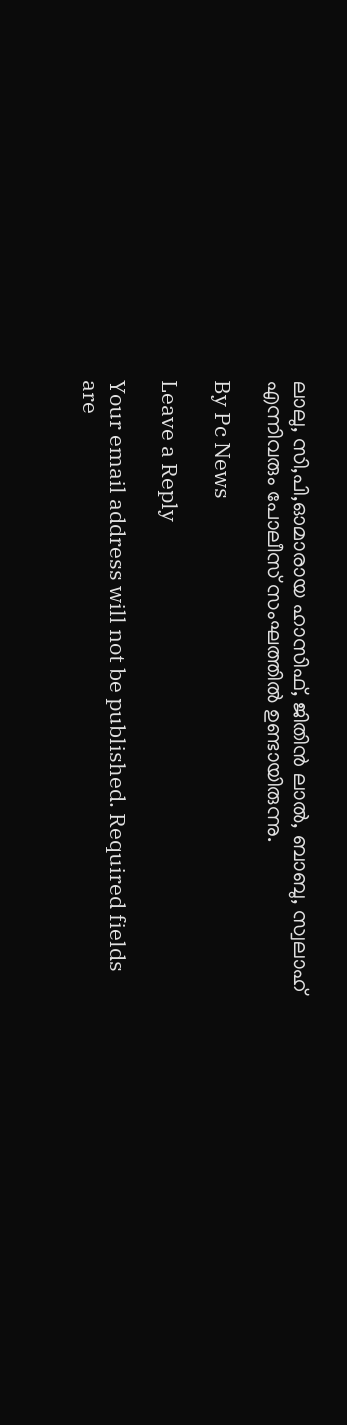ലാലു, സി,പി,ഓമാരായ ഹാസിഫ്, ജിതിൻ ലാൽ, ബാബു, സ്വലാഹ് എന്നിവരും പോലീസ് സംഘത്തിൽ ഉണ്ടായിരുന്നു.

By Pc News

Leave a Reply

Your email address will not be published. Required fields are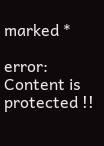marked *

error: Content is protected !!